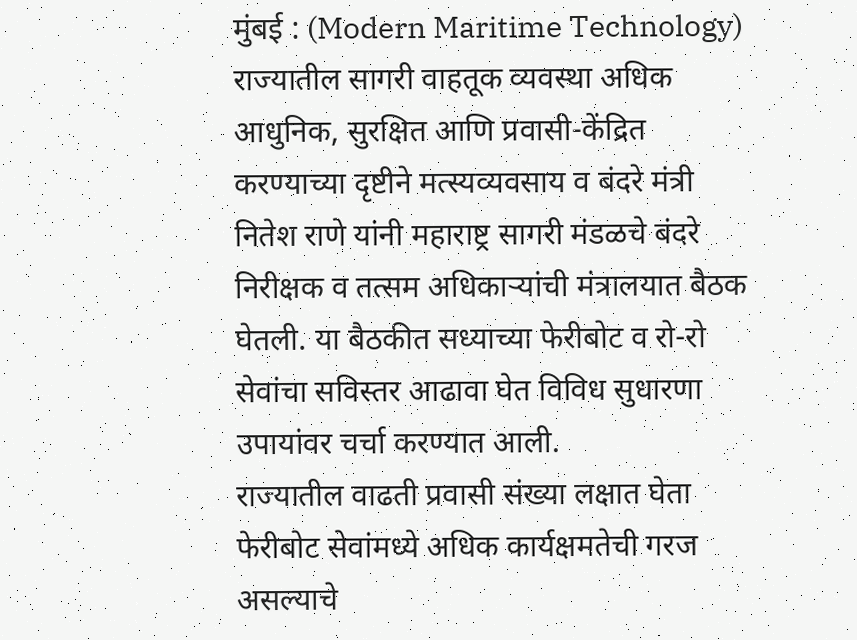मुंबई : (Modern Maritime Technology) राज्यातील सागरी वाहतूक व्यवस्था अधिक आधुनिक, सुरक्षित आणि प्रवासी-केंद्रित करण्याच्या दृष्टीने मत्स्यव्यवसाय व बंदरे मंत्री नितेश राणे यांनी महाराष्ट्र सागरी मंडळचे बंदरे निरीक्षक व तत्सम अधिकाऱ्यांची मंत्रालयात बैठक घेतली. या बैठकीत सध्याच्या फेरीबोट व रो-रो सेवांचा सविस्तर आढावा घेत विविध सुधारणा उपायांवर चर्चा करण्यात आली.
राज्यातील वाढती प्रवासी संख्या लक्षात घेता फेरीबोट सेवांमध्ये अधिक कार्यक्षमतेची गरज असल्याचे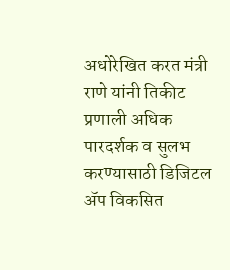अधोरेखित करत मंत्री राणे यांनी तिकीट प्रणाली अधिक पारदर्शक व सुलभ करण्यासाठी डिजिटल ॲप विकसित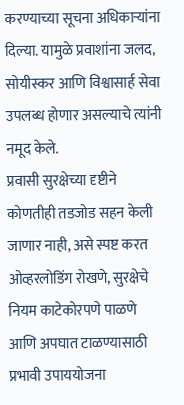करण्याच्या सूचना अधिकाऱ्यांना दिल्या. यामुळे प्रवाशांना जलद, सोयीस्कर आणि विश्वासार्ह सेवा उपलब्ध होणार असल्याचे त्यांनी नमूद केले.
प्रवासी सुरक्षेच्या दृष्टीने कोणतीही तडजोड सहन केली जाणार नाही, असे स्पष्ट करत ओव्हरलोडिंग रोखणे, सुरक्षेचे नियम काटेकोरपणे पाळणे आणि अपघात टाळण्यासाठी प्रभावी उपाययोजना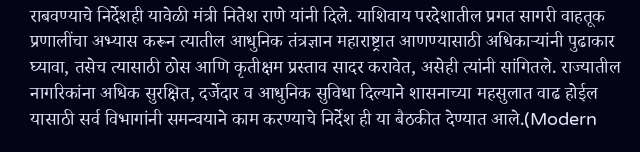राबवण्याचे निर्देशही यावेळी मंत्री नितेश राणे यांनी दिले. याशिवाय परदेशातील प्रगत सागरी वाहतूक प्रणालींचा अभ्यास करून त्यातील आधुनिक तंत्रज्ञान महाराष्ट्रात आणण्यासाठी अधिकाऱ्यांनी पुढाकार घ्यावा, तसेच त्यासाठी ठोस आणि कृतीक्षम प्रस्ताव सादर करावेत, असेही त्यांनी सांगितले. राज्यातील नागरिकांना अधिक सुरक्षित, दर्जेदार व आधुनिक सुविधा दिल्याने शासनाच्या महसुलात वाढ होईल यासाठी सर्व विभागांनी समन्वयाने काम करण्याचे निर्देश ही या बैठकीत देण्यात आले.(Modern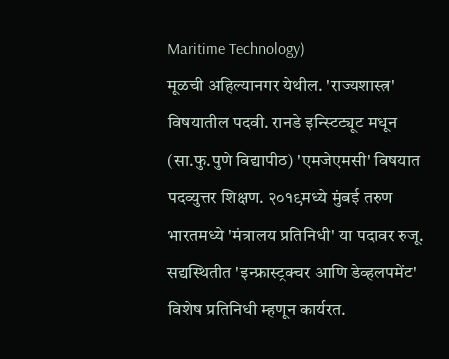Maritime Technology)
मूळची अहिल्यानगर येथील. 'राज्यशास्त्र' विषयातील पदवी. रानडे इन्स्टिट्यूट मधून (सा.फु.पुणे विद्यापीठ) 'एमजेएमसी' विषयात पदव्युत्तर शिक्षण. २०१९मध्ये मुंबई तरुण भारतमध्ये 'मंत्रालय प्रतिनिधी' या पदावर रुजू. सद्यस्थितीत 'इन्फ्रास्ट्रक्चर आणि डेव्हलपमेंट' विशेष प्रतिनिधी म्हणून कार्यरत.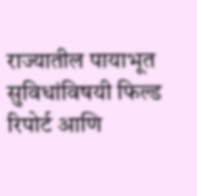राज्यातील पायाभूत सुविधांविषयी फिल्ड रिपोर्ट आणि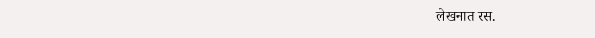लेखनात रस.